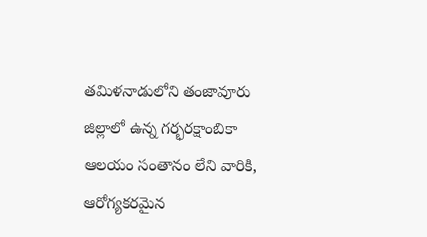తమిళనాడులోని తంజావూరు జిల్లాలో ఉన్న గర్భరక్షాంబికా ఆలయం సంతానం లేని వారికి, ఆరోగ్యకరమైన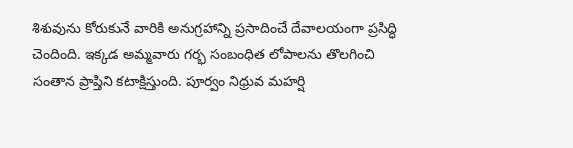శిశువును కోరుకునే వారికి అనుగ్రహాన్ని ప్రసాదించే దేవాలయంగా ప్రసిద్ధి చెందింది. ఇక్కడ అమ్మవారు గర్భ సంబంధిత లోపాలను తొలగించి సంతాన ప్రాప్తిని కటాక్షిస్తుంది. పూర్వం నిధ్రువ మహర్షి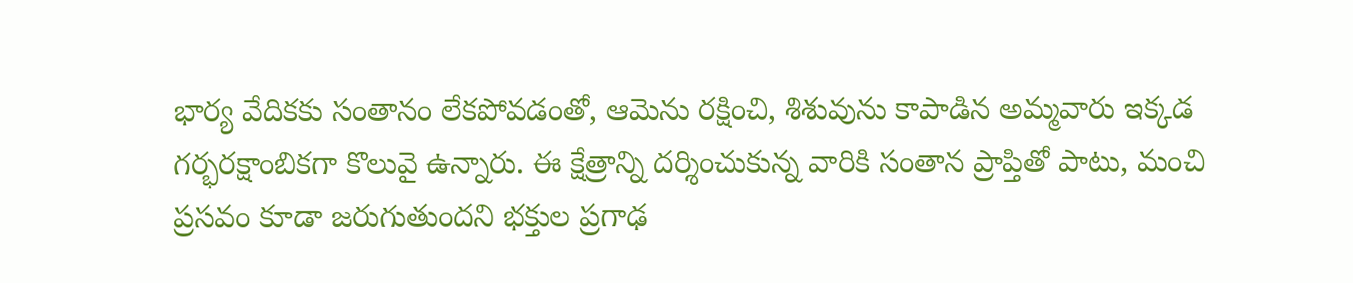భార్య వేదికకు సంతానం లేకపోవడంతో, ఆమెను రక్షించి, శిశువును కాపాడిన అమ్మవారు ఇక్కడ గర్భరక్షాంబికగా కొలువై ఉన్నారు. ఈ క్షేత్రాన్ని దర్శించుకున్న వారికి సంతాన ప్రాప్తితో పాటు, మంచి ప్రసవం కూడా జరుగుతుందని భక్తుల ప్రగాఢ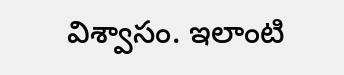విశ్వాసం. ఇలాంటి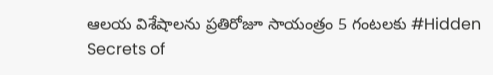ఆలయ విశేషాలను ప్రతిరోజూ సాయంత్రం 5 గంటలకు #Hidden Secrets of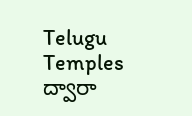Telugu Temples ద్వారా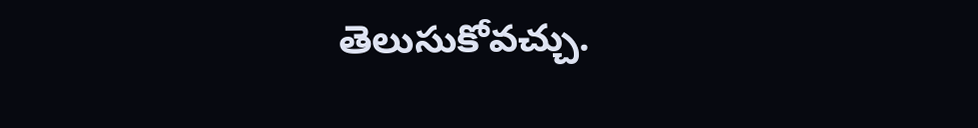తెలుసుకోవచ్చు.